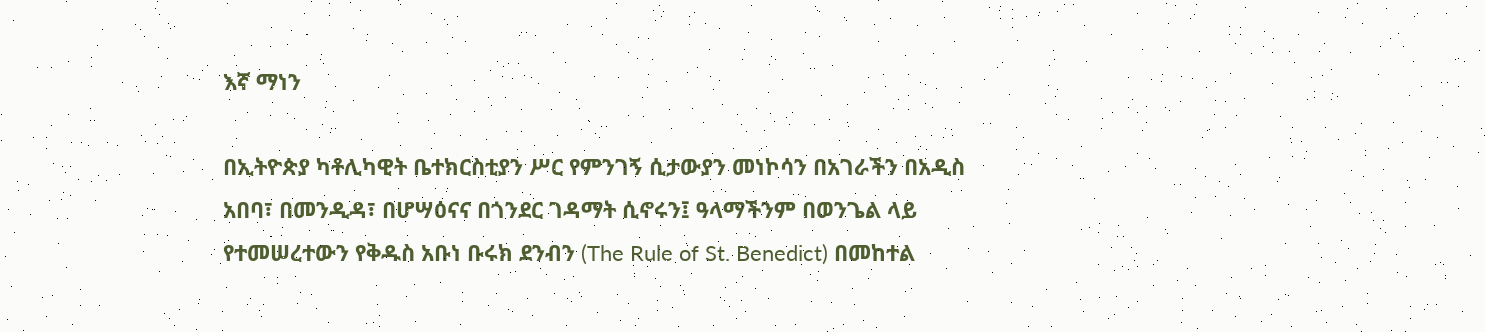እኛ ማነን

በኢትዮጵያ ካቶሊካዊት ቤተክርስቲያን ሥር የምንገኝ ሲታውያን መነኮሳን በአገራችን በአዲስ አበባ፣ በመንዲዳ፣ በሆሣዕናና በጎንደር ገዳማት ሲኖሩን፤ ዓላማችንም በወንጌል ላይ የተመሠረተውን የቅዱስ አቡነ ቡሩክ ደንብን (The Rule of St. Benedict) በመከተል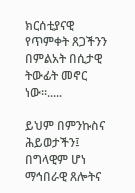ክርሰቲያናዊ የጥምቀት ጸጋችንን በምልአት በሲታዊ ትውፊት መኖር ነው።.....

ይህም በምንኩስና ሕይወታችን፤ በግላዊም ሆነ ማኅበራዊ ጸሎትና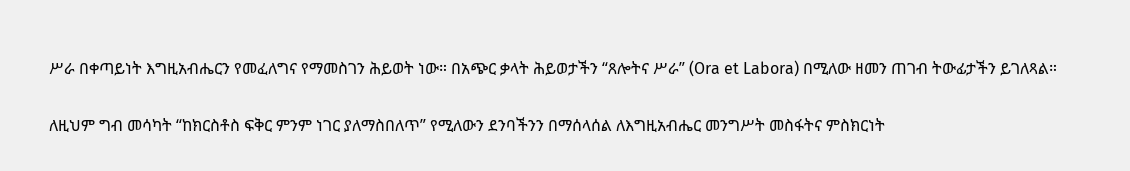ሥራ በቀጣይነት እግዚአብሔርን የመፈለግና የማመስገን ሕይወት ነው። በአጭር ቃላት ሕይወታችን “ጸሎትና ሥራ” (Ora et Labora) በሚለው ዘመን ጠገብ ትውፊታችን ይገለጻል።

ለዚህም ግብ መሳካት “ከክርስቶስ ፍቅር ምንም ነገር ያለማስበለጥ” የሚለውን ደንባችንን በማሰላሰል ለእግዚአብሔር መንግሥት መስፋትና ምስክርነት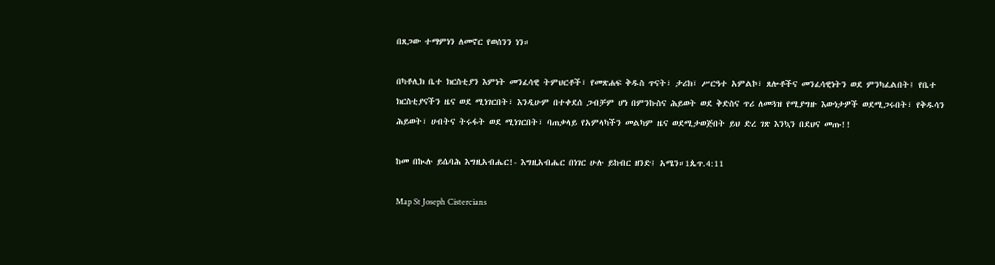በጸጋው ተማምነን ለመኖር የወሰንን ነን።

በካቶሊክ ቤተ ክርስቲያን እምነት መንፈሳዊ ትምህርቶች፣ የመጽሐፍ ቅዱስ ጥናት፣ ታሪክ፣ ሥርዓተ አምልኮ፣ ጸሎቶችና መንፈሳዊነትን ወደ ምንካፈልበት፤ የቤተ ክርስቲያናችን ዜና ወደ ሚነገርበት፣ እንዲሁም በተቀደሰ ጋብቻም ሆነ በምንኩስና ሕይወት ወደ ቅድስና ጥሪ ለመጓዝ የሚያግዙ እውነታዎች ወደሚጋሩበት፣ የቅዱሳን ሕይወት፣ ሀብትና ትሩፋት ወደ ሚነገርበት፣ ባጠቃላይ የአምላካችን መልካም ዜና ወደሚታወጅበት ይህ ድረ ገጽ እንኳን በደህና መጡ!!

ከመ በኲሉ ይሴባሕ እግዚአብሔር!- እግዚአብሔር በነገር ሁሉ ይከብር ዘንድ፤ አሜን።1ጴጥ.4:11

Map St Joseph Cistercians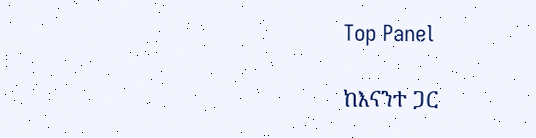Top Panel

ከእናንተ ጋር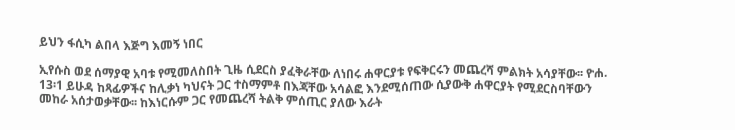ይህን ፋሲካ ልበላ እጅግ እመኝ ነበር

ኢየሱስ ወደ ሰማያዊ አባቱ የሚመለስበት ጊዜ ሲደርስ ያፈቅራቸው ለነበሩ ሐዋርያቱ የፍቅርሩን መጨረሻ ምልክት አሳያቸው፡፡ ዮሐ. 13፡1 ይሁዳ ከጻፊዎችና ከሊቃነ ካህናት ጋር ተስማምቶ በእጃቸው አሳልፎ እንደሚሰጠው ሲያውቅ ሐዋርያት የሚደርስባቸውን መከራ አሰታወቃቸው፡፡ ከእነርሱም ጋር የመጨረሻ ትልቅ ምሰጢር ያለው እራት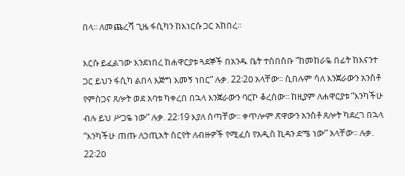በላ፡፡ ለመጨረሻ ጊዜ ፋሲካን ከእነርሱ ጋር አከበረ፡፡

እርሱ ይፈልገው እንደነበረ ከሐዋርያቱ ጓደኞች በአንዱ ቤት ተሰበሰቡ “ከመከራዬ በፊት ከእናንተ ጋር ይህን ፋሲካ ልበላ እጅግ እመኝ ነበር” ሉቃ. 22፡2ዐ አላቸው፡፡ ሲበሉም ሳለ እንጀራውን አንስቶ የምስጋና ጸሎት ወደ አባቱ ካቀረበ በኋላ እንጀራውን ባርኮ ቆረሰው፡፡ ከዚያም ለሐዋርያቱ “እንካችሁ ብሉ ይህ ሥጋዬ ነው” ሉቃ. 22፡19 እያለ ሰጣቸው፡፡ ቀጥሎም ጽዋውን አንስቶ ጸሎት ካደረገ በኋላ “እንካችሁ ጠጡ ለኃጢአት ስርየት ለብዙዎች የሚፈስ የአዲስ ኪዳን ደሜ ነው” አላቸው፡፡ ሉቃ. 22፡2ዐ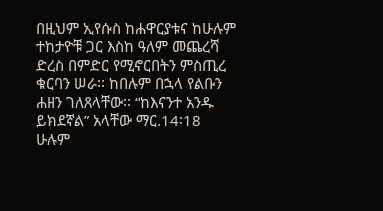በዚህም ኢየሱስ ከሐዋርያቱና ከሁሉም ተከታዮቹ ጋር እስከ ዓለም መጨረሻ ድረስ በምድር የሚኖርበትን ምስጢረ ቁርባን ሠራ፡፡ ከበሉም በኋላ የልቡን ሐዘን ገለጸላቸው፡፡ “ከእናንተ አንዱ ይክደኛል” አላቸው ማር.14፡18 ሁሉም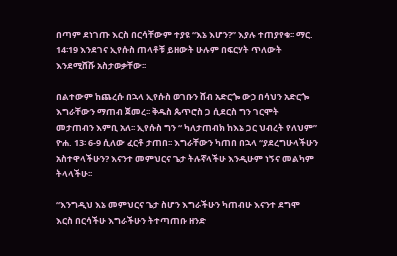በጣም ደነገጡ እርስ በርሳቸውም ተያዩ “እኔ እሆን?” እያሉ ተጠያየቁ፡፡ ማር. 14፡19 እንደገና ኢየሱስ ጠላቶቹ ይዘውት ሁሉም በፍርሃት ጥለውት እንደሚሸሹ አስታወቃቸው፡፡

በልተውም ከጨረሱ በኋላ ኢየሱስ ወገቡን ሸብ አድርጐ ውኃ በሳህን አድርጐ እግራቸውን ማጠብ ጀመረ፡፡ ቅዱስ ጴጥሮስ ጋ ሲደርስ ግን ገርሞት መታጠብን እምቢ አለ፡፡ ኢየሱስ ግን “ ካለታጠብክ ከእኔ ጋር ህብረት የለህም” ዮሐ. 13፡ 6-9 ሲለው ፈርቶ ታጠበ፡፡ እግራቸውን ካጠበ በኋላ “ያደረግሁላችሁን አስተዋላችሁን? እናንተ መምህርና ጌታ ትሉኛላችሁ እንዲሁም ነኝና መልካም ትላላችሁ፡፡

“እንግዲህ እኔ መምህርና ጌታ ስሆን እግራችሁን ካጠብሁ እናንተ ደግሞ እርስ በርሳችሁ እግራችሁን ትተጣጠቡ ዘንድ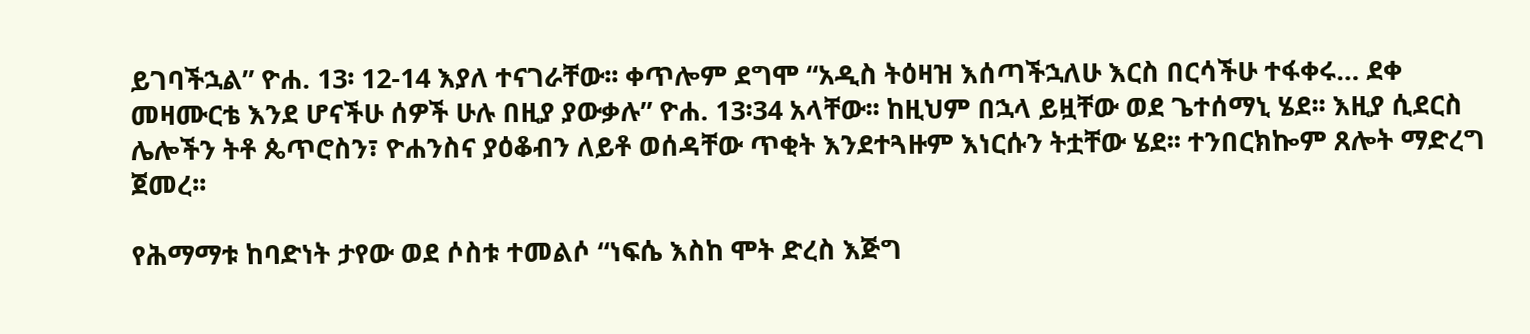ይገባችኋል” ዮሐ. 13፡ 12-14 እያለ ተናገራቸው፡፡ ቀጥሎም ደግሞ “አዲስ ትዕዛዝ እሰጣችኋለሁ እርስ በርሳችሁ ተፋቀሩ… ደቀ መዛሙርቴ እንደ ሆናችሁ ሰዎች ሁሉ በዚያ ያውቃሉ” ዮሐ. 13፡34 አላቸው፡፡ ከዚህም በኋላ ይዟቸው ወደ ጌተሰማኒ ሄደ፡፡ እዚያ ሲደርስ ሌሎችን ትቶ ጴጥሮስን፣ ዮሐንስና ያዕቆብን ለይቶ ወሰዳቸው ጥቂት እንደተጓዙም እነርሱን ትቷቸው ሄደ፡፡ ተንበርክኰም ጸሎት ማድረግ ጀመረ፡፡

የሕማማቱ ከባድነት ታየው ወደ ሶስቱ ተመልሶ “ነፍሴ እስከ ሞት ድረስ እጅግ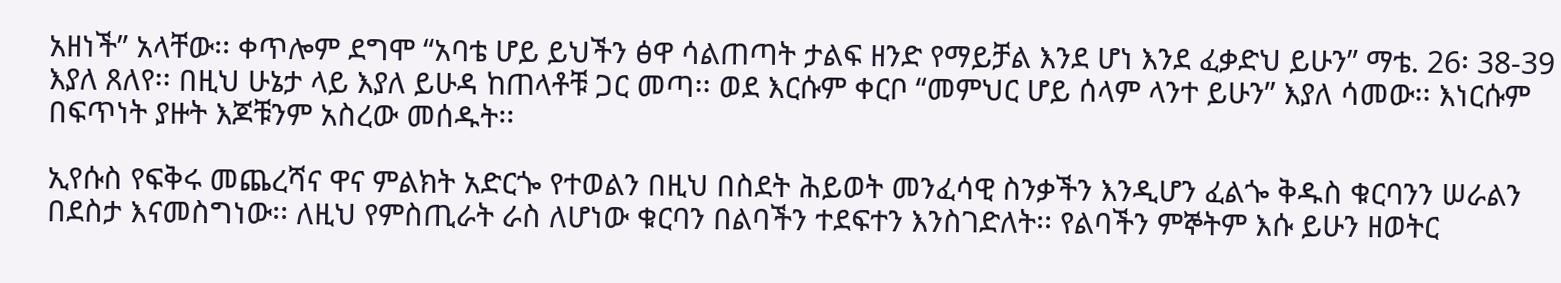አዘነች” አላቸው፡፡ ቀጥሎም ደግሞ “አባቴ ሆይ ይህችን ፅዋ ሳልጠጣት ታልፍ ዘንድ የማይቻል እንደ ሆነ እንደ ፈቃድህ ይሁን” ማቴ. 26፡ 38-39 እያለ ጸለየ፡፡ በዚህ ሁኔታ ላይ እያለ ይሁዳ ከጠላቶቹ ጋር መጣ፡፡ ወደ እርሱም ቀርቦ “መምህር ሆይ ሰላም ላንተ ይሁን” እያለ ሳመው፡፡ እነርሱም በፍጥነት ያዙት እጆቹንም አስረው መሰዱት፡፡

ኢየሱስ የፍቅሩ መጨረሻና ዋና ምልክት አድርጐ የተወልን በዚህ በስደት ሕይወት መንፈሳዊ ስንቃችን እንዲሆን ፈልጐ ቅዱስ ቁርባንን ሠራልን በደስታ እናመስግነው፡፡ ለዚህ የምስጢራት ራስ ለሆነው ቁርባን በልባችን ተደፍተን እንስገድለት፡፡ የልባችን ምኞትም እሱ ይሁን ዘወትር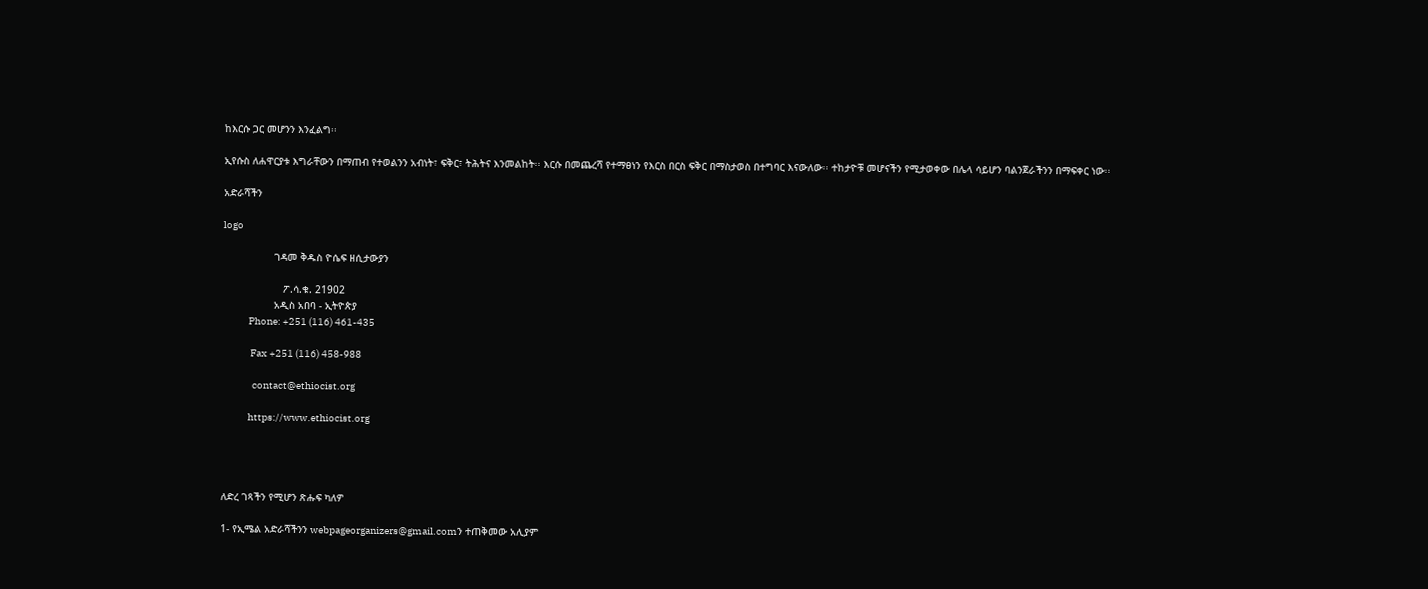ከእርሱ ጋር መሆንን እንፈልግ፡፡

ኢየሱስ ለሐዋርያቱ እግራቸውን በማጠብ የተወልንን አብነት፣ ፍቅር፣ ትሕትና እንመልከት፡፡ እርሱ በመጨረሻ የተማፀነን የእርስ በርስ ፍቅር በማስታወስ በተግባር እናውለው፡፡ ተከታዮቹ መሆናችን የሚታወቀው በሌላ ሳይሆን ባልንጀራችንን በማፍቀር ነው፡፡

አድራሻችን

logo

                 ገዳመ ቅዱስ ዮሴፍ ዘሲታውያን

                    ፖ.ሳ.ቁ. 21902
                 አዲስ አበባ - ኢትዮጵያ
             Phone: +251 (116) 461-435

              Fax +251 (116) 458-988

               contact@ethiocist.org

             https://www.ethiocist.org




ለድረ ገጻችን የሚሆን ጽሑፍ ካለዎ

1- የኢሜል አድራሻችንን webpageorganizers@gmail.comን ተጠቅመው አሊያም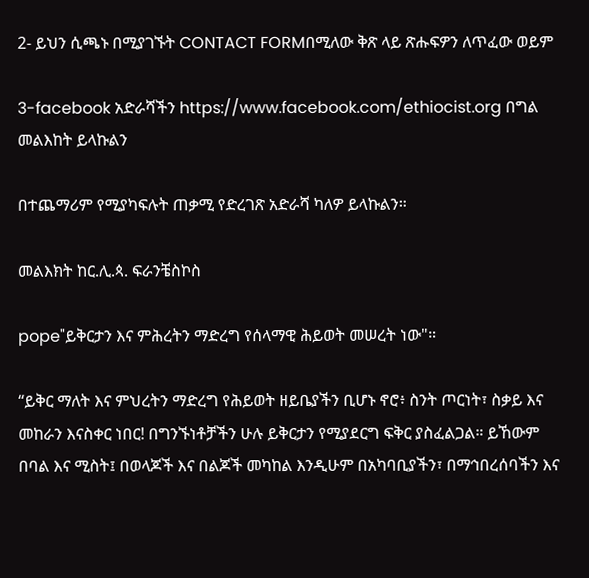2- ይህን ሲጫኑ በሚያገኙት CONTACT FORMበሚለው ቅጽ ላይ ጽሑፍዎን ለጥፈው ወይም

3-facebook አድራሻችን https://www.facebook.com/ethiocist.org በግል መልእከት ይላኩልን

በተጨማሪም የሚያካፍሉት ጠቃሚ የድረገጽ አድራሻ ካለዎ ይላኩልን።

መልእክት ከር.ሊ.ጳ. ፍራንቼስኮስ

pope"ይቅርታን እና ምሕረትን ማድረግ የሰላማዊ ሕይወት መሠረት ነው"።

“ይቅር ማለት እና ምህረትን ማድረግ የሕይወት ዘይቤያችን ቢሆኑ ኖሮ፥ ስንት ጦርነት፣ ስቃይ እና መከራን እናስቀር ነበር! በግንኙነቶቻችን ሁሉ ይቅርታን የሚያደርግ ፍቅር ያስፈልጋል። ይኸውም በባል እና ሚስት፤ በወላጆች እና በልጆች መካከል እንዲሁም በአካባቢያችን፣ በማኅበረሰባችን እና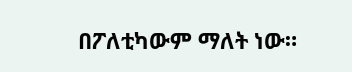በፖለቲካውም ማለት ነው።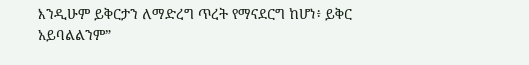እንዲሁም ይቅርታን ለማድረግ ጥረት የማናደርግ ከሆነ፥ ይቅር አይባልልንም”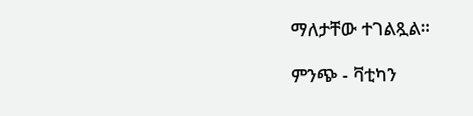ማለታቸው ተገልጿል።

ምንጭ - ቫቲካን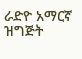ራድዮ አማርኛ ዝግጅት